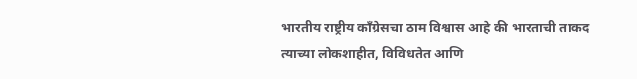भारतीय राष्ट्रीय काँग्रेसचा ठाम विश्वास आहे की भारताची ताकद त्याच्या लोकशाहीत, विविधतेत आणि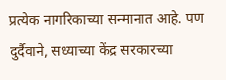प्रत्येक नागरिकाच्या सन्मानात आहे. पण दुर्दैवाने, सध्याच्या केंद्र सरकारच्या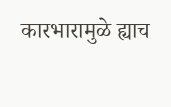कारभारामुळे ह्याच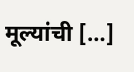मूल्यांची […]